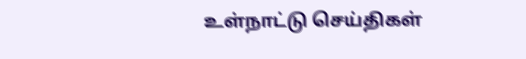உள்நாட்டு செய்திகள்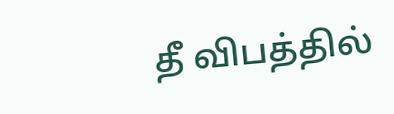தீ விபத்தில்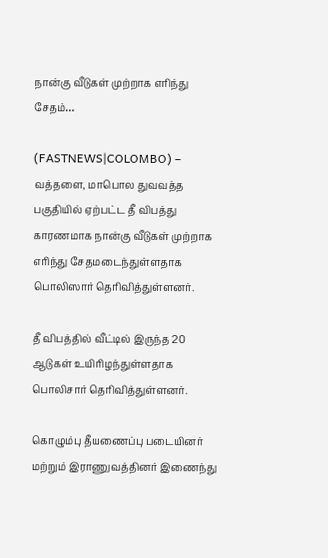நான்கு வீடுகள் முற்றாக எரிந்து சேதம்…

(FASTNEWS|COLOMBO) – வத்தளை, மாபொல துவவத்த பகுதியில் ஏற்பட்ட தீ விபத்து காரணமாக நான்கு வீடுகள் முற்றாக எரிந்து சேதமடைந்துள்ளதாக பொலிஸார் தெரிவித்துள்ளனர்.

தீ விபத்தில் வீட்டில் இருந்த 20 ஆடுகள் உயிரிழந்துள்ளதாக பொலிசார் தெரிவித்துள்ளனர்.

கொழும்பு தீயணைப்பு படையினர் மற்றும் இராணுவத்தினர் இணைந்து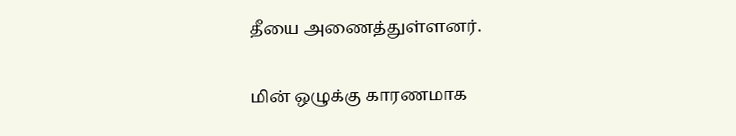தீயை அணைத்துள்ளனர்.

மின் ஒழுக்கு காரணமாக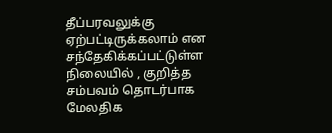தீப்பரவலுக்கு ஏற்பட்டிருக்கலாம் என சந்தேகிக்கப்பட்டுள்ள நிலையில் , குறித்த சம்பவம் தொடர்பாக மேலதிக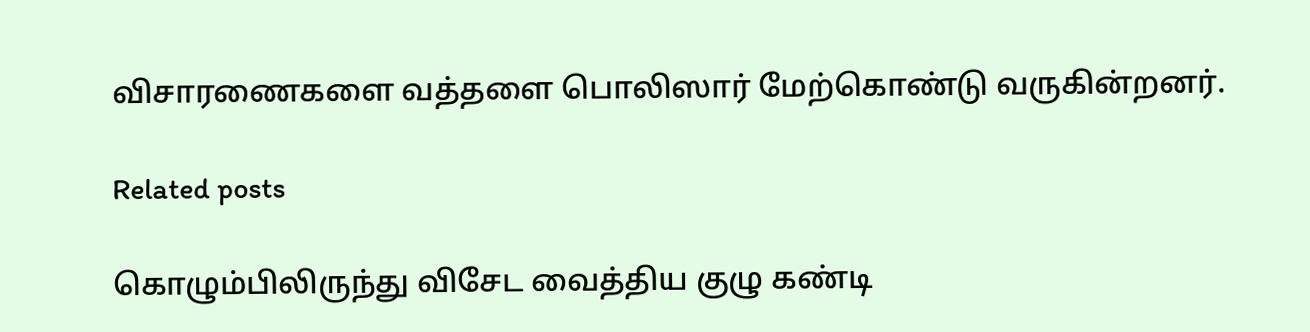விசாரணைகளை வத்தளை பொலிஸார் மேற்கொண்டு வருகின்றனர்.

Related posts

கொழும்பிலிருந்து விசேட வைத்திய குழு கண்டி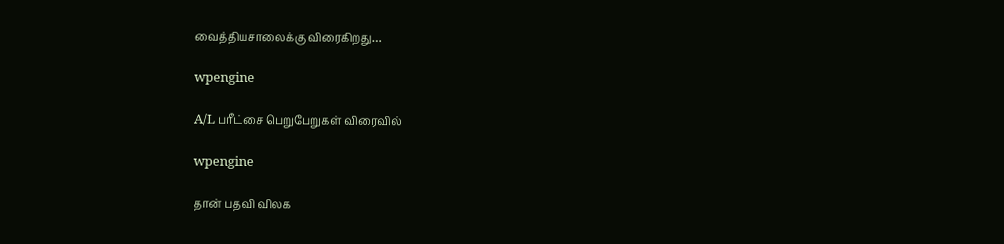வைத்தியசாலைக்கு விரைகிறது…

wpengine

A/L பரீட்சை பெறுபேறுகள் விரைவில்

wpengine

தான் பதவி விலக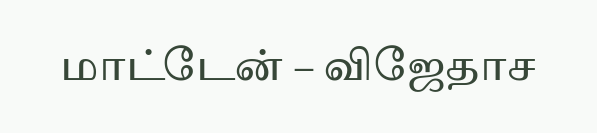மாட்டேன் – விஜேதாச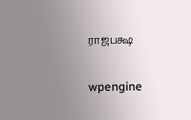ராஜபக்ஷ

wpengine